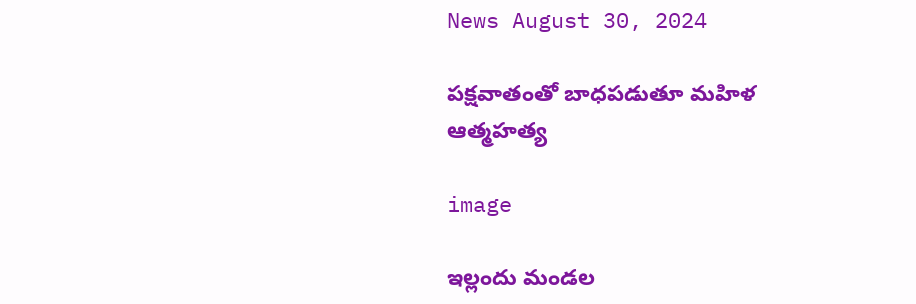News August 30, 2024

పక్షవాతంతో బాధపడుతూ మహిళ ఆత్మహత్య

image

ఇల్లందు మండల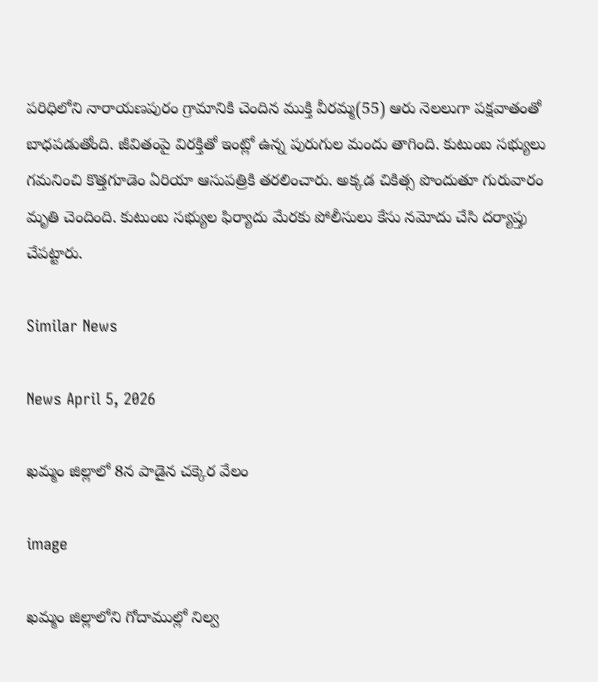పరిధిలోని నారాయణపురం గ్రామానికి చెందిన ముక్తి వీరమ్మ(55) ఆరు నెలలుగా పక్షవాతంతో బాధపడుతోంది. జీవితంపై విరక్తితో ఇంట్లో ఉన్న పురుగుల మందు తాగింది. కుటుంబ సభ్యులు గమనించి కొత్తగూడెం ఏరియా ఆసుపత్రికి తరలించారు. అక్కడ చికిత్స పొందుతూ గురువారం మృతి చెందింది. కుటుంబ సభ్యుల ఫిర్యాదు మేరకు పోలీసులు కేసు నమోదు చేసి దర్యాప్తు చేపట్టారు.

Similar News

News April 5, 2026

ఖమ్మం జిల్లాలో 8న పాడైన చక్కెర వేలం

image

ఖమ్మం జిల్లాలోని గోదాముల్లో నిల్వ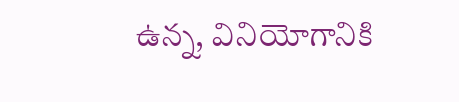ఉన్న, వినియోగానికి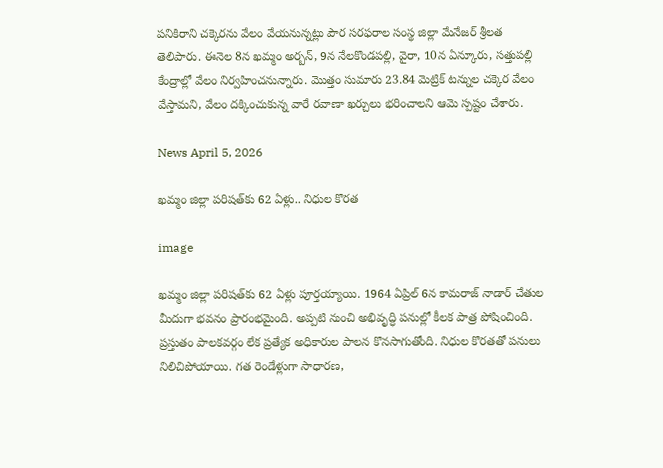పనికిరాని చక్కెరను వేలం వేయనున్నట్లు పౌర సరఫరాల సంస్థ జిల్లా మేనేజర్ శ్రీలత తెలిపారు. ఈనెల 8న ఖమ్మం అర్బన్, 9న నేలకొండపల్లి, వైరా, 10న ఏన్కూరు, సత్తుపల్లి కేంద్రాల్లో వేలం నిర్వహించనున్నారు. మొత్తం సుమారు 23.84 మెట్రిక్ టన్నుల చక్కెర వేలం వేస్తామని, వేలం దక్కించుకున్న వారే రవాణా ఖర్చులు భరించాలని ఆమె స్పష్టం చేశారు.

News April 5, 2026

ఖమ్మం జిల్లా పరిషత్‌కు 62 ఏళ్లు.. నిధుల కొరత

image

ఖమ్మం జిల్లా పరిషత్‌కు 62 ఏళ్లు పూర్తయ్యాయి. 1964 ఏప్రిల్ 6న కామరాజ్ నాడార్ చేతుల మీదుగా భవనం ప్రారంభమైంది. అప్పటి నుంచి అభివృద్ధి పనుల్లో కీలక పాత్ర పోషించింది. ప్రస్తుతం పాలకవర్గం లేక ప్రత్యేక అధికారుల పాలన కొనసాగుతోంది. నిధుల కొరతతో పనులు నిలిచిపోయాయి. గత రెండేళ్లుగా సాధారణ,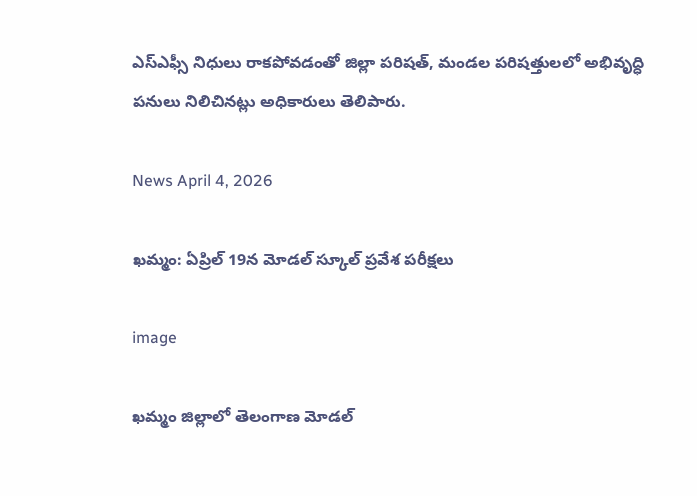ఎస్ఎఫ్సీ నిధులు రాకపోవడంతో జిల్లా పరిషత్, మండల పరిషత్తులలో అభివృద్ధి పనులు నిలిచినట్లు అధికారులు తెలిపారు.

News April 4, 2026

ఖమ్మం: ఏప్రిల్ 19న మోడల్ స్కూల్ ప్రవేశ పరీక్షలు

image

ఖమ్మం జిల్లాలో తెలంగాణ మోడల్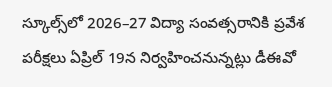స్కూల్స్‌లో 2026–27 విద్యా సంవత్సరానికి ప్రవేశ పరీక్షలు ఏప్రిల్ 19న నిర్వహించనున్నట్లు డీఈవో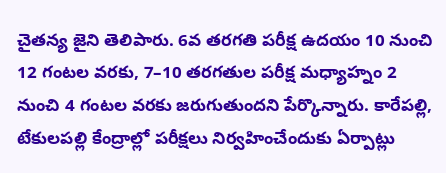చైతన్య జైని తెలిపారు. 6వ తరగతి పరీక్ష ఉదయం 10 నుంచి 12 గంటల వరకు, 7–10 తరగతుల పరీక్ష మధ్యాహ్నం 2 నుంచి 4 గంటల వరకు జరుగుతుందని పేర్కొన్నారు. కారేపల్లి, టేకులపల్లి కేంద్రాల్లో పరీక్షలు నిర్వహించేందుకు ఏర్పాట్లు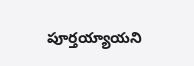పూర్తయ్యాయని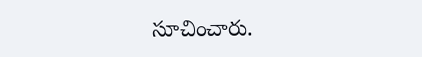సూచించారు.